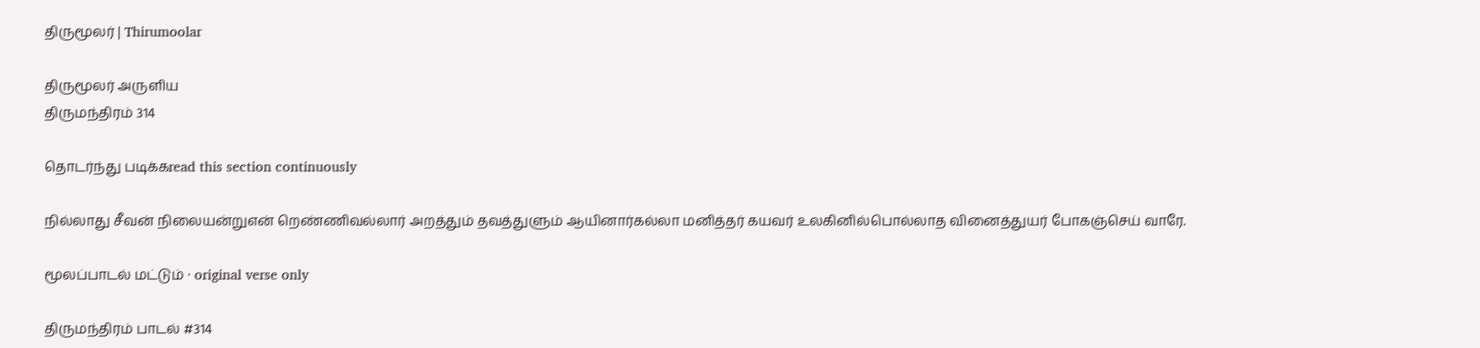திருமூலர் | Thirumoolar

திருமூலர் அருளிய
திருமந்திரம் 314

தொடர்ந்து படிக்கread this section continuously

நில்லாது சீவன் நிலையன்றுஎன் றெண்ணிவல்லார் அறத்தும் தவத்துளும் ஆயினார்கல்லா மனித்தர் கயவர் உலகினில்பொல்லாத வினைத்துயர் போகஞ்செய் வாரே.

மூலப்பாடல் மட்டும் · original verse only

திருமந்திரம் பாடல் #314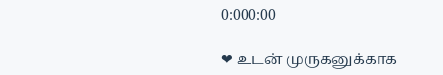0:000:00

❤ உடன் முருகனுக்காக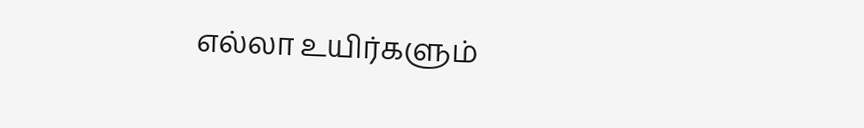எல்லா உயிர்களும்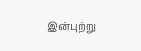இன்புற்று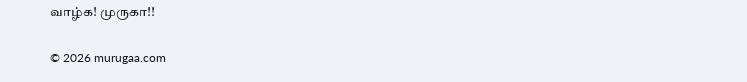வாழ்க! முருகா!!

© 2026 murugaa.com